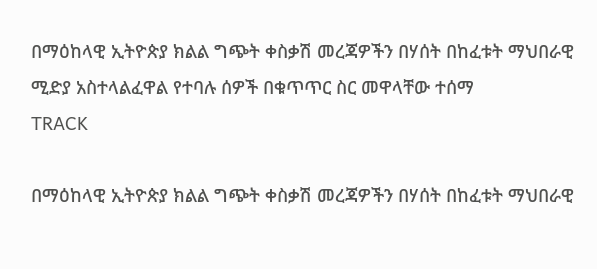በማዕከላዊ ኢትዮጵያ ክልል ግጭት ቀስቃሽ መረጃዎችን በሃሰት በከፈቱት ማህበራዊ ሚድያ አስተላልፈዋል የተባሉ ሰዎች በቁጥጥር ስር መዋላቸው ተሰማ
TRACK

በማዕከላዊ ኢትዮጵያ ክልል ግጭት ቀስቃሽ መረጃዎችን በሃሰት በከፈቱት ማህበራዊ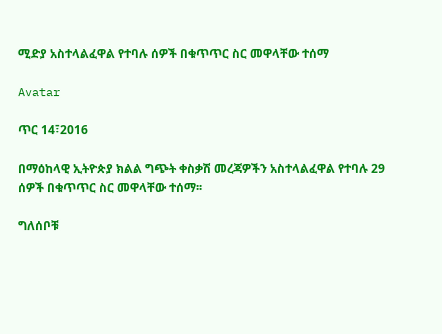ሚድያ አስተላልፈዋል የተባሉ ሰዎች በቁጥጥር ስር መዋላቸው ተሰማ

Avatar

ጥር 14፣2016

በማዕከላዊ ኢትዮጵያ ክልል ግጭት ቀስቃሽ መረጃዎችን አስተላልፈዋል የተባሉ 29 ሰዎች በቁጥጥር ስር መዋላቸው ተሰማ፡፡

ግለሰቦቹ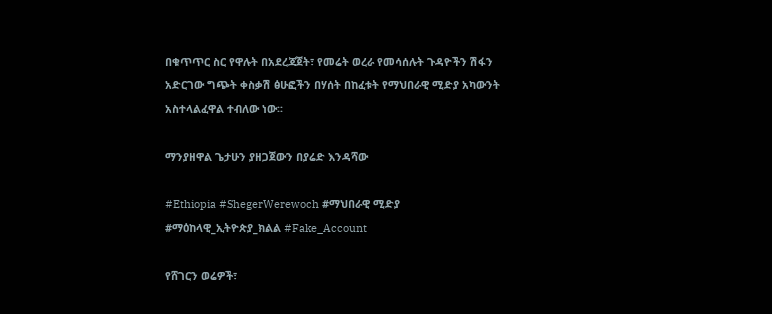በቁጥጥር ስር የዋሉት በአደረጃጀት፣ የመሬት ወረራ የመሳሰሉት ጉዳዮችን ሽፋን አድርገው ግጭት ቀስቃሽ ፅሁፎችን በሃሰት በከፈቱት የማህበራዊ ሚድያ አካውንት አስተላልፈዋል ተብለው ነው፡፡

ማንያዘዋል ጌታሁን ያዘጋጀውን በያሬድ እንዳሻው

#Ethiopia #ShegerWerewoch #ማህበራዊ ሚድያ #ማዕከላዊ_ኢትዮጵያ_ክልል #Fake_Account

የሸገርን ወሬዎች፣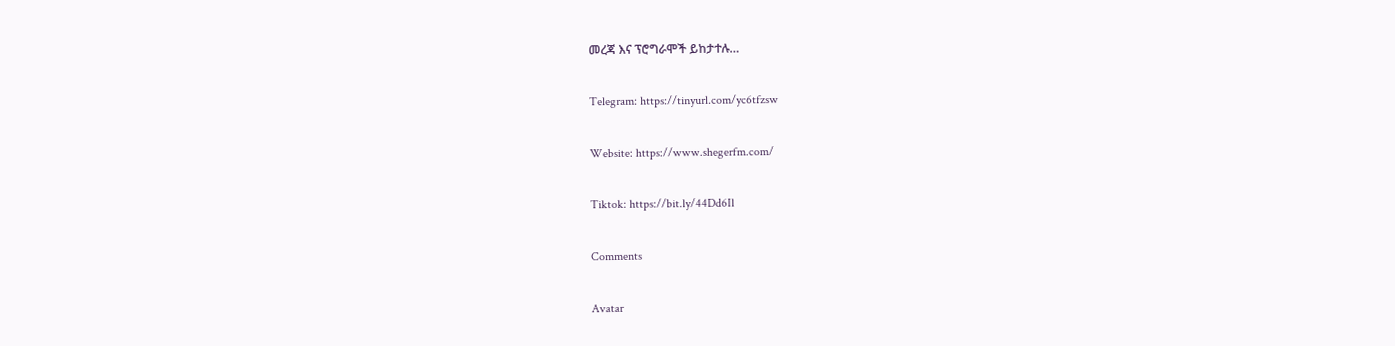መረጃ እና ፕሮግራሞች ይከታተሉ…

Telegram: https://tinyurl.com/yc6tfzsw

Website: https://www.shegerfm.com/

Tiktok: https://bit.ly/44Dd6Il

Comments

Avatar